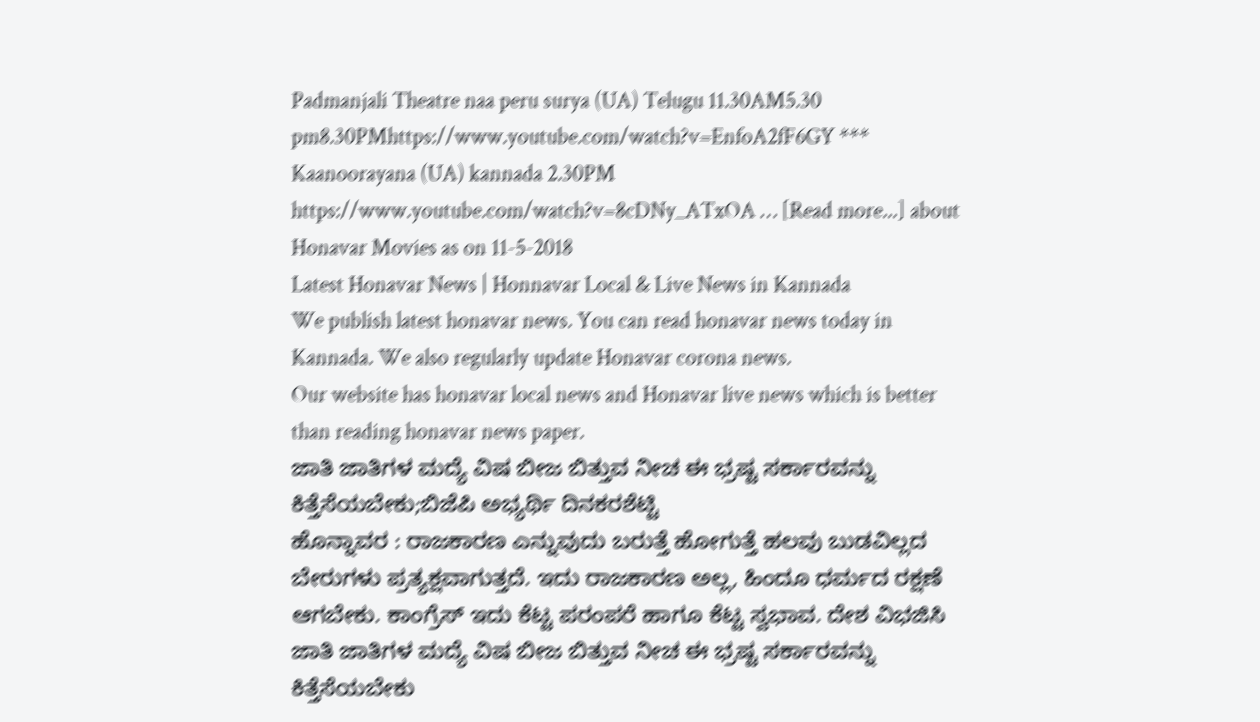Padmanjali Theatre naa peru surya (UA) Telugu 11.30AM5.30 pm8.30PMhttps://www.youtube.com/watch?v=EnfoA2fF6GY *** Kaanoorayana (UA) kannada 2.30PM https://www.youtube.com/watch?v=8cDNy_ATxOA … [Read more...] about Honavar Movies as on 11-5-2018
Latest Honavar News | Honnavar Local & Live News in Kannada
We publish latest honavar news. You can read honavar news today in Kannada. We also regularly update Honavar corona news.
Our website has honavar local news and Honavar live news which is better than reading honavar news paper.
ಜಾತಿ ಜಾತಿಗಳ ಮದ್ಯೆ ವಿಷ ಬೀಜ ಬಿತ್ತುವ ನೀಚ ಈ ಭ್ರಷ್ಟ ಸರ್ಕಾರವನ್ನು ಕಿತ್ತೆಸೆಯಬೇಕು;ಬಿಜೆಪಿ ಅಭ್ಯರ್ಥಿ ದಿನಕರಶೆಟ್ಟಿ
ಹೊನ್ನಾವರ : ರಾಜಕಾರಣ ಎನ್ನುವುದು ಬರುತ್ತೆ ಹೋಗುತ್ತೆ ಹಲವು ಬುಡವಿಲ್ಲದ ಬೇರುಗಳು ಪ್ರತ್ಯಕ್ಷವಾಗುತ್ತದೆ. ಇದು ರಾಜಕಾರಣ ಅಲ್ಲ, ಹಿಂದೂ ಧರ್ಮದ ರಕ್ಷಣೆ ಆಗಬೇಕು. ಕಾಂಗ್ರೆಸ್ ಇದು ಕೆಟ್ಟ ಪರಂಪರೆ ಹಾಗೂ ಕೆಟ್ಟ ಸ್ವಭಾವ. ದೇಶ ವಿಭಜಿಸಿ ಜಾತಿ ಜಾತಿಗಳ ಮದ್ಯೆ ವಿಷ ಬೀಜ ಬಿತ್ತುವ ನೀಚ ಈ ಭ್ರಷ್ಟ ಸರ್ಕಾರವನ್ನು ಕಿತ್ತೆಸೆಯಬೇಕು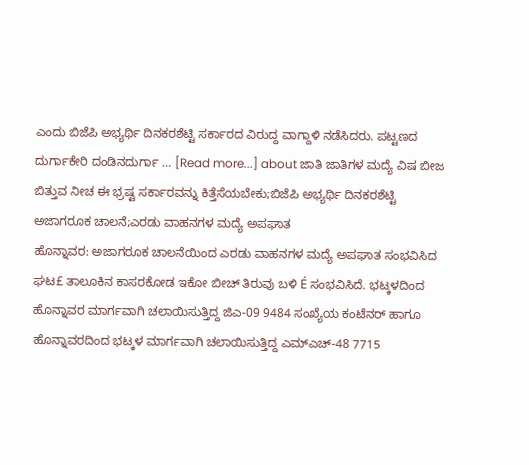ಎಂದು ಬಿಜೆಪಿ ಅಭ್ಯರ್ಥಿ ದಿನಕರಶೆಟ್ಟಿ ಸರ್ಕಾರದ ವಿರುದ್ದ ವಾಗ್ದಾಳಿ ನಡೆಸಿದರು. ಪಟ್ಟಣದ ದುರ್ಗಾಕೇರಿ ದಂಡಿನದುರ್ಗಾ … [Read more...] about ಜಾತಿ ಜಾತಿಗಳ ಮದ್ಯೆ ವಿಷ ಬೀಜ ಬಿತ್ತುವ ನೀಚ ಈ ಭ್ರಷ್ಟ ಸರ್ಕಾರವನ್ನು ಕಿತ್ತೆಸೆಯಬೇಕು;ಬಿಜೆಪಿ ಅಭ್ಯರ್ಥಿ ದಿನಕರಶೆಟ್ಟಿ
ಅಜಾಗರೂಕ ಚಾಲನೆ;ಎರಡು ವಾಹನಗಳ ಮದ್ಯೆ ಅಪಘಾತ
ಹೊನ್ನಾವರ: ಅಜಾಗರೂಕ ಚಾಲನೆಯಿಂದ ಎರಡು ವಾಹನಗಳ ಮದ್ಯೆ ಅಪಘಾತ ಸಂಭವಿಸಿದ ಘಟ£ ತಾಲೂಕಿನ ಕಾಸರಕೋಡ ಇಕೋ ಬೀಚ್ ತಿರುವು ಬಳಿ É ಸಂಭವಿಸಿದೆ. ಭಟ್ಕಳದಿಂದ ಹೊನ್ನಾವರ ಮಾರ್ಗವಾಗಿ ಚಲಾಯಿಸುತ್ತಿದ್ದ ಜಿಎ-09 9484 ಸಂಖ್ಯೆಯ ಕಂಟೆನರ್ ಹಾಗೂ ಹೊನ್ನಾವರದಿಂದ ಭಟ್ಕಳ ಮಾರ್ಗವಾಗಿ ಚಲಾಯಿಸುತ್ತಿದ್ದ ಎಮ್ಎಚ್-48 7715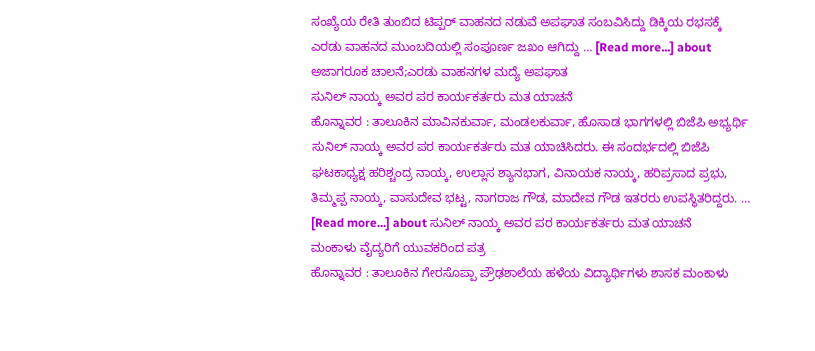ಸಂಖ್ಯೆಯ ರೇತಿ ತುಂಬಿದ ಟಿಪ್ಪರ್ ವಾಹನದ ನಡುವೆ ಅಪಘಾತ ಸಂಬವಿಸಿದ್ದು ಡಿಕ್ಕಿಯ ರಭಸಕ್ಕೆ ಎರಡು ವಾಹನದ ಮುಂಬದಿಯಲ್ಲಿ ಸಂಪೂರ್ಣ ಜಖಂ ಆಗಿದ್ದು … [Read more...] about ಅಜಾಗರೂಕ ಚಾಲನೆ;ಎರಡು ವಾಹನಗಳ ಮದ್ಯೆ ಅಪಘಾತ
ಸುನಿಲ್ ನಾಯ್ಕ ಅವರ ಪರ ಕಾರ್ಯಕರ್ತರು ಮತ ಯಾಚನೆ
ಹೊನ್ನಾವರ : ತಾಲೂಕಿನ ಮಾವಿನಕುರ್ವಾ, ಮಂಡಲಕುರ್ವಾ, ಹೊಸಾಡ ಭಾಗಗಳಲ್ಲಿ ಬಿಜೆಪಿ ಅಭ್ಯರ್ಥಿ ಸುನಿಲ್ ನಾಯ್ಕ ಅವರ ಪರ ಕಾರ್ಯಕರ್ತರು ಮತ ಯಾಚಿಸಿದರು. ಈ ಸಂದರ್ಭದಲ್ಲಿ ಬಿಜೆಪಿ ಘಟಕಾಧ್ಯಕ್ಷ ಹರಿಶ್ಚಂದ್ರ ನಾಯ್ಕ, ಉಲ್ಲಾಸ ಶ್ಯಾನಭಾಗ, ವಿನಾಯಕ ನಾಯ್ಕ, ಹರಿಪ್ರಸಾದ ಪ್ರಭು, ತಿಮ್ಮಪ್ಪ ನಾಯ್ಕ, ವಾಸುದೇವ ಭಟ್ಟ, ನಾಗರಾಜ ಗೌಡ, ಮಾದೇವ ಗೌಡ ಇತರರು ಉಪಸ್ಥಿತರಿದ್ದರು. … [Read more...] about ಸುನಿಲ್ ನಾಯ್ಕ ಅವರ ಪರ ಕಾರ್ಯಕರ್ತರು ಮತ ಯಾಚನೆ
ಮಂಕಾಳು ವೈದ್ಯರಿಗೆ ಯುವಕರಿಂದ ಪತ್ರ
ಹೊನ್ನಾವರ : ತಾಲೂಕಿನ ಗೇರಸೊಪ್ಪಾ ಪ್ರೌಢಶಾಲೆಯ ಹಳೆಯ ವಿದ್ಯಾರ್ಥಿಗಳು ಶಾಸಕ ಮಂಕಾಳು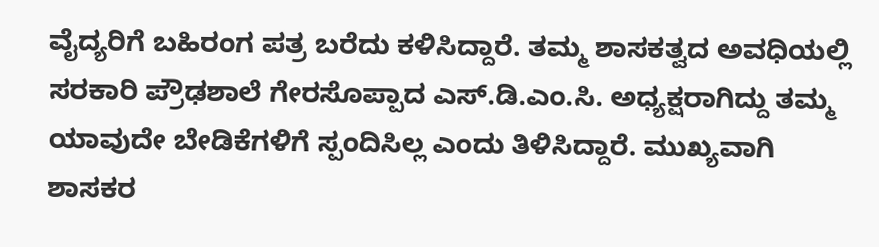ವೈದ್ಯರಿಗೆ ಬಹಿರಂಗ ಪತ್ರ ಬರೆದು ಕಳಿಸಿದ್ದಾರೆ. ತಮ್ಮ ಶಾಸಕತ್ವದ ಅವಧಿಯಲ್ಲಿ ಸರಕಾರಿ ಪ್ರೌಢಶಾಲೆ ಗೇರಸೊಪ್ಪಾದ ಎಸ್.ಡಿ.ಎಂ.ಸಿ. ಅಧ್ಯಕ್ಷರಾಗಿದ್ದು ತಮ್ಮ ಯಾವುದೇ ಬೇಡಿಕೆಗಳಿಗೆ ಸ್ಪಂದಿಸಿಲ್ಲ ಎಂದು ತಿಳಿಸಿದ್ದಾರೆ. ಮುಖ್ಯವಾಗಿ ಶಾಸಕರ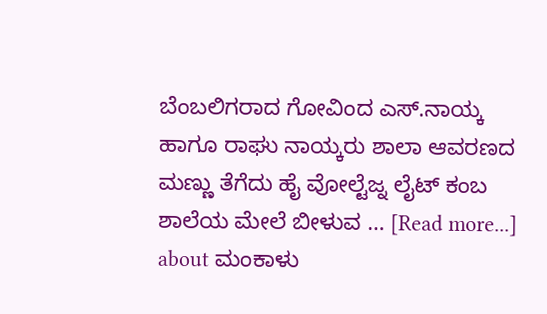ಬೆಂಬಲಿಗರಾದ ಗೋವಿಂದ ಎಸ್.ನಾಯ್ಕ ಹಾಗೂ ರಾಘು ನಾಯ್ಕರು ಶಾಲಾ ಆವರಣದ ಮಣ್ಣು ತೆಗೆದು ಹೈ ವೋಲ್ಟೆಜ್ನ ಲೈಟ್ ಕಂಬ ಶಾಲೆಯ ಮೇಲೆ ಬೀಳುವ … [Read more...] about ಮಂಕಾಳು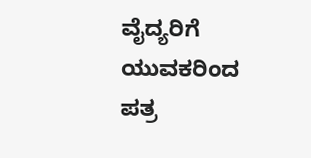ವೈದ್ಯರಿಗೆ ಯುವಕರಿಂದ ಪತ್ರ